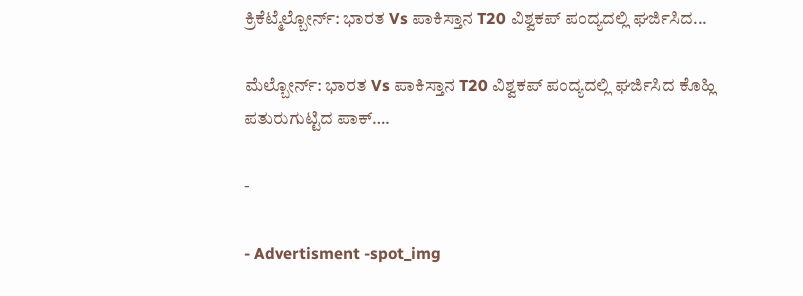ಕ್ರಿಕೆಟ್ಮೆಲ್ಬೋರ್ನ್: ಭಾರತ Vs ಪಾಕಿಸ್ತಾನ T20 ವಿಶ್ವಕಪ್ ಪಂದ್ಯದಲ್ಲಿ ಘರ್ಜಿಸಿದ...

ಮೆಲ್ಬೋರ್ನ್: ಭಾರತ Vs ಪಾಕಿಸ್ತಾನ T20 ವಿಶ್ವಕಪ್ ಪಂದ್ಯದಲ್ಲಿ ಘರ್ಜಿಸಿದ ಕೊಹ್ಲಿ ಪತುರುಗುಟ್ಟಿದ ಪಾಕ್….

-

- Advertisment -spot_img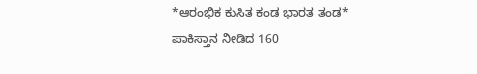*ಆರಂಭಿಕ ಕುಸಿತ ಕಂಡ ಭಾರತ ತಂಡ*
ಪಾಕಿಸ್ತಾನ ನೀಡಿದ 160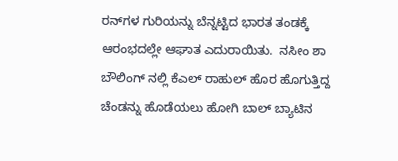ರನ್‌ಗಳ ಗುರಿಯನ್ನು ಬೆನ್ನಟ್ಟಿದ ಭಾರತ ತಂಡಕ್ಕೆ ಆರಂಭದಲ್ಲೇ ಆಘಾತ ಎದುರಾಯಿತು.  ನಸೀಂ ಶಾ ಬೌಲಿಂಗ್ ನಲ್ಲಿ ಕೆಎಲ್‌ ರಾಹುಲ್‌ ಹೊರ ಹೊಗುತ್ತಿದ್ದ ಚೆಂಡನ್ನು ಹೊಡೆಯಲು ಹೋಗಿ ಬಾಲ್ ಬ್ಯಾಟಿನ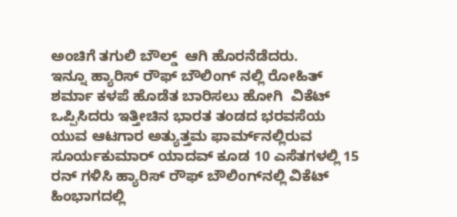ಅಂಚಿಗೆ ತಗುಲಿ ಬೌಲ್ಡ್  ಆಗಿ ಹೊರನೆಡೆದರು.
ಇನ್ನೂ ಹ್ಯಾರಿಸ್ ರೌಫ್ ಬೌಲಿಂಗ್ ನಲ್ಲಿ ರೋಹಿತ್ ಶರ್ಮಾ ಕಳಪೆ ಹೊಡೆತ ಬಾರಿಸಲು ಹೋಗಿ  ವಿಕೆಟ್ ಒಪ್ಪಿಸಿದರು ಇತ್ತೀಚಿನ ಭಾರತ ತಂಡದ ಭರವಸೆಯ ಯುವ ಆಟಗಾರ ಅತ್ಯುತ್ತಮ ಫಾರ್ಮ್‌ನಲ್ಲಿರುವ ಸೂರ್ಯಕುಮಾರ್ ಯಾದವ್ ಕೂಡ 10 ಎಸೆತಗಳಲ್ಲಿ 15 ರನ್ ಗಳಿಸಿ ಹ್ಯಾರಿಸ್ ರೌಫ್ ಬೌಲಿಂಗ್‌ನಲ್ಲಿ ವಿಕೆಟ್ ಹಿಂಭಾಗದಲ್ಲಿ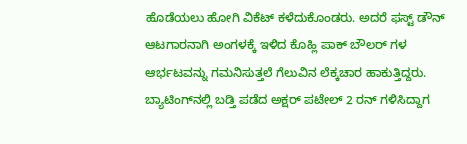ಹೊಡೆಯಲು ಹೋಗಿ ವಿಕೆಟ್ ಕಳೆದುಕೊಂಡರು. ಅದರೆ ಫಸ್ಟ್‌ ಡೌನ್ ಆಟಗಾರನಾಗಿ ಅಂಗಳಕ್ಕೆ ಇಳಿದ ಕೊಹ್ಲಿ ಪಾಕ್ ಬೌಲರ್ ಗಳ ಆರ್ಭಟವನ್ನು ಗಮನಿಸುತ್ತಲೆ ಗೆಲುವಿನ ಲೆಕ್ಕಚಾರ ಹಾಕುತ್ತಿದ್ದರು.
ಬ್ಯಾಟಿಂಗ್‌ನಲ್ಲಿ ಬಡ್ತಿ ಪಡೆದ ಅಕ್ಷರ್ ಪಟೇಲ್ 2 ರನ್ ಗಳಿಸಿದ್ದಾಗ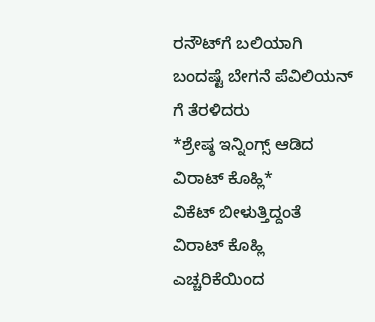ರನೌಟ್‌ಗೆ ಬಲಿಯಾಗಿ ಬಂದಷ್ಟೆ ಬೇಗನೆ ಪೆವಿಲಿಯನ್ ಗೆ ತೆರಳಿದರು
*ಶ್ರೇಷ್ಠ ಇನ್ನಿಂಗ್ಸ್ ಆಡಿದ ವಿರಾಟ್ ಕೊಹ್ಲಿ*
ವಿಕೆಟ್ ಬೀಳುತ್ತಿದ್ದಂತೆ ವಿರಾಟ್ ಕೊಹ್ಲಿ ಎಚ್ಚರಿಕೆಯಿಂದ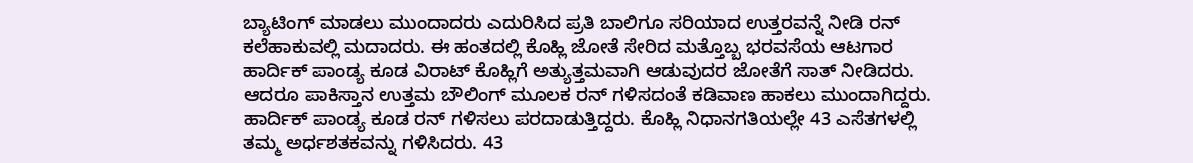ಬ್ಯಾಟಿಂಗ್ ಮಾಡಲು ಮುಂದಾದರು ಎದುರಿಸಿದ ಪ್ರತಿ ಬಾಲಿಗೂ ಸರಿಯಾದ ಉತ್ತರವನ್ನೆ ನೀಡಿ ರನ್ ಕಲೆಹಾಕುವಲ್ಲಿ ಮದಾದರು. ಈ ಹಂತದಲ್ಲಿ ಕೊಹ್ಲಿ ಜೋತೆ ಸೇರಿದ ಮತ್ತೊಬ್ಬ ಭರವಸೆಯ ಆಟಗಾರ ಹಾರ್ದಿಕ್ ಪಾಂಡ್ಯ ಕೂಡ ವಿರಾಟ್ ಕೊಹ್ಲಿಗೆ ಅತ್ಯುತ್ತಮವಾಗಿ ಆಡುವುದರ ಜೋತೆಗೆ ಸಾತ್ ನೀಡಿದರು. ಆದರೂ ಪಾಕಿಸ್ತಾನ ಉತ್ತಮ ಬೌಲಿಂಗ್ ಮೂಲಕ ರನ್‌ ಗಳಿಸದಂತೆ ಕಡಿವಾಣ ಹಾಕಲು ಮುಂದಾಗಿದ್ದರು.
ಹಾರ್ದಿಕ್ ಪಾಂಡ್ಯ ಕೂಡ ರನ್ ಗಳಿಸಲು ಪರದಾಡುತ್ತಿದ್ದರು. ಕೊಹ್ಲಿ ನಿಧಾನಗತಿಯಲ್ಲೇ 43 ಎಸೆತಗಳಲ್ಲಿ ತಮ್ಮ ಅರ್ಧಶತಕವನ್ನು ಗಳಿಸಿದರು. 43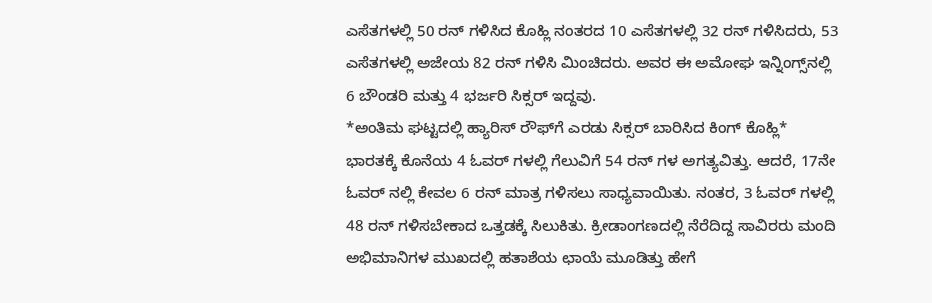ಎಸೆತಗಳಲ್ಲಿ 50 ರನ್ ಗಳಿಸಿದ ಕೊಹ್ಲಿ ನಂತರದ 10 ಎಸೆತಗಳಲ್ಲಿ 32 ರನ್ ಗಳಿಸಿದರು, 53 ಎಸೆತಗಳಲ್ಲಿ ಅಜೇಯ 82 ರನ್ ಗಳಿಸಿ ಮಿಂಚಿದರು. ಅವರ ಈ ಅಮೋಘ ಇನ್ನಿಂಗ್ಸ್‌ನಲ್ಲಿ 6 ಬೌಂಡರಿ ಮತ್ತು 4 ಭರ್ಜರಿ ಸಿಕ್ಸರ್ ಇದ್ದವು.
*ಅಂತಿಮ ಘಟ್ಟದಲ್ಲಿ ಹ್ಯಾರಿಸ್‌ ರೌಫ್‌ಗೆ ಎರಡು ಸಿಕ್ಸರ್ ಬಾರಿಸಿದ ಕಿಂಗ್ ಕೊಹ್ಲಿ*
ಭಾರತಕ್ಕೆ ಕೊನೆಯ 4 ಓವರ್ ಗಳಲ್ಲಿ ಗೆಲುವಿಗೆ 54 ರನ್ ಗಳ ಅಗತ್ಯವಿತ್ತು. ಆದರೆ, 17ನೇ ಓವರ್ ನಲ್ಲಿ ಕೇವಲ 6 ರನ್ ಮಾತ್ರ ಗಳಿಸಲು ಸಾಧ್ಯವಾಯಿತು. ನಂತರ, 3 ಓವರ್ ಗಳಲ್ಲಿ 48 ರನ್ ಗಳಿಸಬೇಕಾದ ಒತ್ತಡಕ್ಕೆ ಸಿಲುಕಿತು. ಕ್ರೀಡಾಂಗಣದಲ್ಲಿ ನೆರೆದಿದ್ದ ಸಾವಿರರು ಮಂದಿ ಅಭಿಮಾನಿಗಳ ಮುಖದಲ್ಲಿ ಹತಾಶೆಯ ಛಾಯೆ ಮೂಡಿತ್ತು ಹೇಗೆ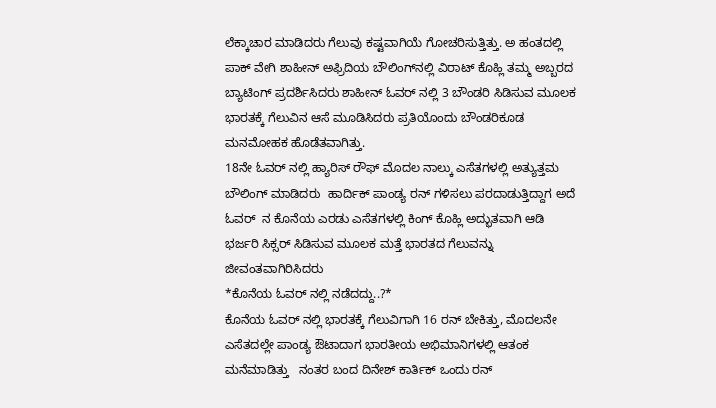ಲೆಕ್ಕಾಚಾರ ಮಾಡಿದರು ಗೆಲುವು ಕಷ್ಟವಾಗಿಯೆ ಗೋಚರಿಸುತ್ತಿತ್ತು. ಅ ಹಂತದಲ್ಲಿ  ಪಾಕ್ ವೇಗಿ ಶಾಹೀನ್ ಅಫ್ರಿದಿಯ ಬೌಲಿಂಗ್‌ನಲ್ಲಿ ವಿರಾಟ್ ಕೊಹ್ಲಿ ತಮ್ಮ ಅಬ್ಬರದ ಬ್ಯಾಟಿಂಗ್ ಪ್ರದರ್ಶಿಸಿದರು ಶಾಹೀನ್ ಓವರ್ ನಲ್ಲಿ 3 ಬೌಂಡರಿ ಸಿಡಿಸುವ ಮೂಲಕ ಭಾರತಕ್ಕೆ ಗೆಲುವಿನ ಆಸೆ ಮೂಡಿಸಿದರು ಪ್ರತಿಯೊಂದು ಬೌಂಡರಿಕೂಡ ಮನಮೋಹಕ ಹೊಡೆತವಾಗಿತ್ತು.
18ನೇ ಓವರ್ ನಲ್ಲಿ ಹ್ಯಾರಿಸ್ ರೌಫ್ ಮೊದಲ ನಾಲ್ಕು ಎಸೆತಗಳಲ್ಲಿ ಅತ್ಯುತ್ತಮ ಬೌಲಿಂಗ್ ಮಾಡಿದರು  ಹಾರ್ದಿಕ್ ಪಾಂಡ್ಯ ರನ್ ಗಳಿಸಲು ಪರದಾಡುತ್ತಿದ್ದಾಗ ಅದೆ ಓವರ್  ನ ಕೊನೆಯ ಎರಡು ಎಸೆತಗಳಲ್ಲಿ ಕಿಂಗ್ ಕೊಹ್ಲಿ ಅದ್ಭುತವಾಗಿ ಆಡಿ ಭರ್ಜರಿ ಸಿಕ್ಸರ್ ಸಿಡಿಸುವ ಮೂಲಕ ಮತ್ತೆ ಭಾರತದ ಗೆಲುವನ್ನು  ಜೀವಂತವಾಗಿರಿಸಿದರು
*ಕೊನೆಯ ಓವರ್ ನಲ್ಲಿ ನಡೆದದ್ದು..?*
ಕೊನೆಯ ಓವರ್ ನಲ್ಲಿ ಭಾರತಕ್ಕೆ ಗೆಲುವಿಗಾಗಿ 16 ರನ್ ಬೇಕಿತ್ತು, ಮೊದಲನೇ ಎಸೆತದಲ್ಲೇ ಪಾಂಡ್ಯ ಔಟಾದಾಗ ಭಾರತೀಯ ಅಭಿಮಾನಿಗಳಲ್ಲಿ ಆತಂಕ ಮನೆಮಾಡಿತ್ತು   ನಂತರ ಬಂದ ದಿನೇಶ್ ಕಾರ್ತಿಕ್ ಒಂದು ರನ್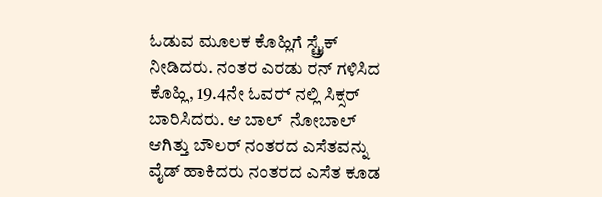ಓಡುವ ಮೂಲಕ ಕೊಹ್ಲಿಗೆ ಸ್ಟ್ರೈಕ್‌ ನೀಡಿದರು. ನಂತರ ಎರಡು ರನ್ ಗಳಿಸಿದ ಕೊಹ್ಲಿ, 19.4ನೇ ಓವರ್‍ ನಲ್ಲಿ ಸಿಕ್ಸರ್ ಬಾರಿಸಿದರು. ಆ ಬಾಲ್  ನೋಬಾಲ್ ಆಗಿತ್ತು ಬೌಲರ್ ನಂತರದ ಎಸೆತವನ್ನು ವೈಡ್ ಹಾಕಿದರು ನಂತರದ ಎಸೆತ ಕೂಡ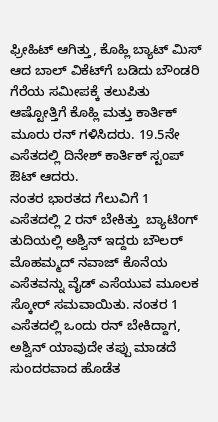ಫ್ರೀಹಿಟ್‌ ಆಗಿತ್ತು, ಕೊಹ್ಲಿ ಬ್ಯಾಟ್ ಮಿಸ್ ಆದ ಬಾಲ್ ವಿಕೆಟ್‌ಗೆ ಬಡಿದು ಬೌಂಡರಿ ಗೆರೆಯ ಸಮೀಪಕ್ಕೆ ತಲುಪಿತು  ಆಷ್ಟೋತ್ತಿಗೆ ಕೊಹ್ಲಿ ಮತ್ತು ಕಾರ್ತಿಕ್ ಮೂರು ರನ್ ಗಳಿಸಿದರು. 19.5ನೇ ಎಸೆತದಲ್ಲಿ ದಿನೇಶ್ ಕಾರ್ತಿಕ್ ಸ್ಟಂಪ್ ಔಟ್ ಆದರು.
ನಂತರ ಭಾರತದ ಗೆಲುವಿಗೆ 1 ಎಸೆತದಲ್ಲಿ 2 ರನ್ ಬೇಕಿತ್ತು  ಬ್ಯಾಟಿಂಗ್ ತುದಿಯಲ್ಲಿ ಅಶ್ವಿನ್ ಇದ್ದರು ಬೌಲರ್ ಮೊಹಮ್ಮದ್ ನವಾಜ್ ಕೊನೆಯ ಎಸೆತವನ್ನು ವೈಡ್ ಎಸೆಯುವ ಮೂಲಕ ಸ್ಕೋರ್ ಸಮವಾಯಿತು. ನಂತರ 1 ಎಸೆತದಲ್ಲಿ ಒಂದು ರನ್ ಬೇಕಿದ್ದಾಗ, ಅಶ್ವಿನ್ ಯಾವುದೇ ತಪ್ಪು ಮಾಡದೆ ಸುಂದರವಾದ ಹೊಡೆತ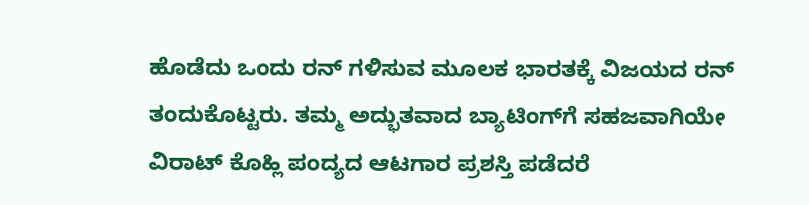ಹೊಡೆದು ಒಂದು ರನ್ ಗಳಿಸುವ ಮೂಲಕ ಭಾರತಕ್ಕೆ ವಿಜಯದ ರನ್ ತಂದುಕೊಟ್ಟರು. ತಮ್ಮ ಅದ್ಭುತವಾದ ಬ್ಯಾಟಿಂಗ್‌ಗೆ ಸಹಜವಾಗಿಯೇ ವಿರಾಟ್ ಕೊಹ್ಲಿ ಪಂದ್ಯದ ಆಟಗಾರ ಪ್ರಶಸ್ತಿ ಪಡೆದರೆ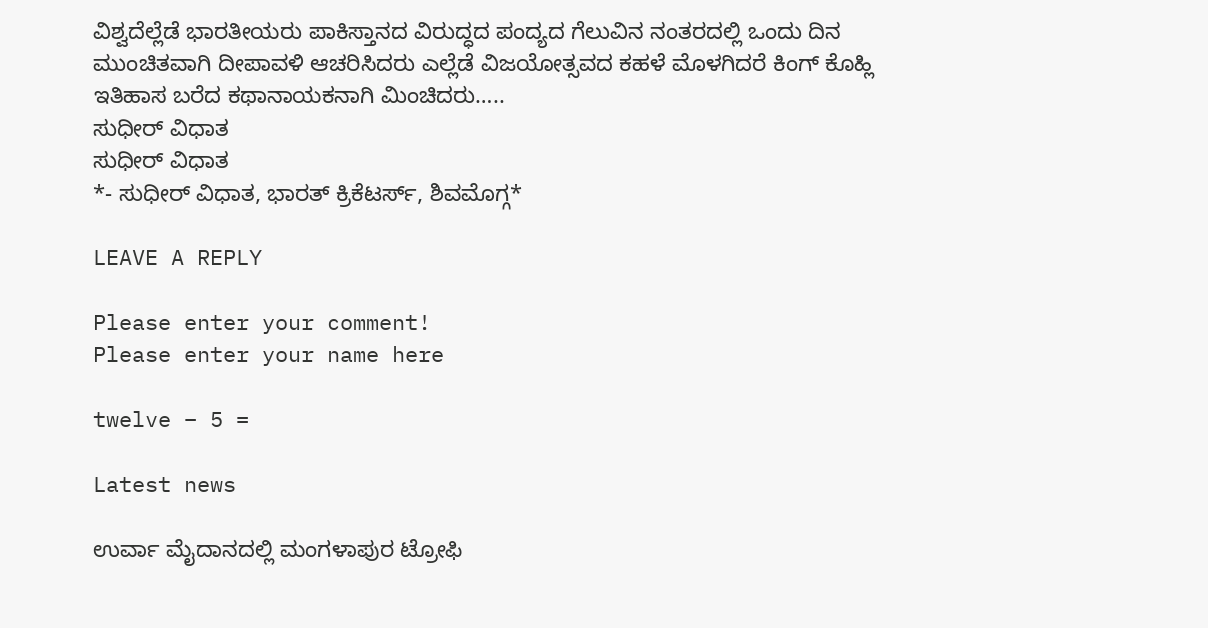ವಿಶ್ವದೆಲ್ಲೆಡೆ ಭಾರತೀಯರು ಪಾಕಿಸ್ತಾನದ ವಿರುದ್ಧದ ಪಂದ್ಯದ ಗೆಲುವಿನ ನಂತರದಲ್ಲಿ ಒಂದು ದಿನ ಮುಂಚಿತವಾಗಿ ದೀಪಾವಳಿ ಆಚರಿಸಿದರು ಎಲ್ಲೆಡೆ ವಿಜಯೋತ್ಸವದ ಕಹಳೆ ಮೊಳಗಿದರೆ ಕಿಂಗ್ ಕೊಹ್ಲಿ ಇತಿಹಾಸ ಬರೆದ ಕಥಾನಾಯಕನಾಗಿ ಮಿಂಚಿದರು…..
ಸುಧೀರ್ ವಿಧಾತ
ಸುಧೀರ್ ವಿಧಾತ
*- ಸುಧೀರ್ ವಿಧಾತ, ಭಾರತ್ ಕ್ರಿಕೆಟರ್ಸ್, ಶಿವಮೊಗ್ಗ*

LEAVE A REPLY

Please enter your comment!
Please enter your name here

twelve − 5 =

Latest news

ಉರ್ವಾ ಮೈದಾನದಲ್ಲಿ ಮಂಗಳಾಪುರ ಟ್ರೋಫಿ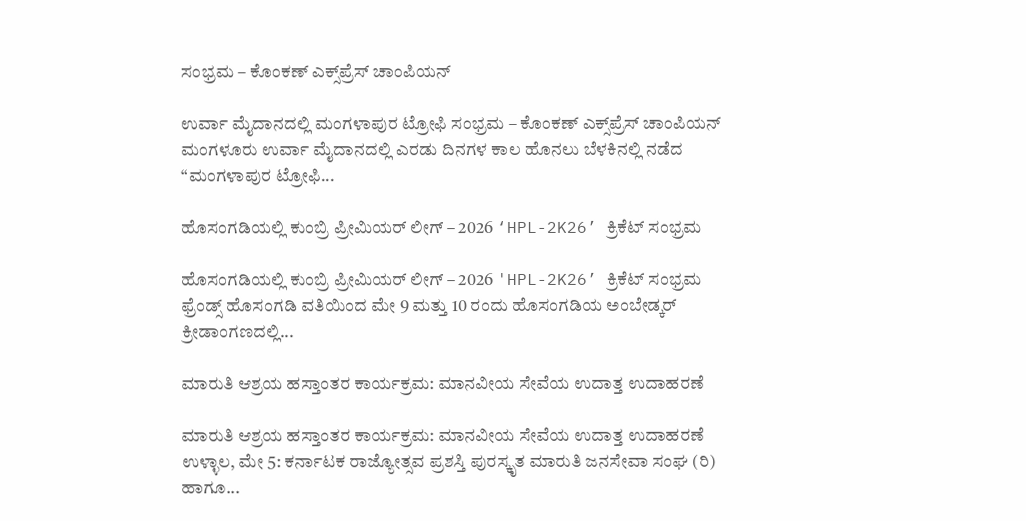ಸಂಭ್ರಮ – ಕೊಂಕಣ್ ಎಕ್ಸ್‌ಪ್ರೆಸ್ ಚಾಂಪಿಯನ್

ಉರ್ವಾ ಮೈದಾನದಲ್ಲಿ ಮಂಗಳಾಪುರ ಟ್ರೋಫಿ ಸಂಭ್ರಮ – ಕೊಂಕಣ್ ಎಕ್ಸ್‌ಪ್ರೆಸ್ ಚಾಂಪಿಯನ್ ಮಂಗಳೂರು ಉರ್ವಾ ಮೈದಾನದಲ್ಲಿ ಎರಡು ದಿನಗಳ ಕಾಲ ಹೊನಲು ಬೆಳಕಿನಲ್ಲಿ ನಡೆದ “ಮಂಗಳಾಪುರ ಟ್ರೋಫಿ...

ಹೊಸಂಗಡಿಯಲ್ಲಿ ಕುಂಬ್ರಿ ಪ್ರೀಮಿಯರ್ ಲೀಗ್ – 2026 ‘HPL-2K26’ ಕ್ರಿಕೆಟ್ ಸಂಭ್ರಮ

ಹೊಸಂಗಡಿಯಲ್ಲಿ ಕುಂಬ್ರಿ ಪ್ರೀಮಿಯರ್ ಲೀಗ್ – 2026 'HPL-2K26’ ಕ್ರಿಕೆಟ್ ಸಂಭ್ರಮ ಫ್ರೆಂಡ್ಸ್ ಹೊಸಂಗಡಿ ವತಿಯಿಂದ ಮೇ 9 ಮತ್ತು 10 ರಂದು ಹೊಸಂಗಡಿಯ ಅಂಬೇಡ್ಕರ್ ಕ್ರೀಡಾಂಗಣದಲ್ಲಿ...

ಮಾರುತಿ ಆಶ್ರಯ ಹಸ್ತಾಂತರ ಕಾರ್ಯಕ್ರಮ: ಮಾನವೀಯ ಸೇವೆಯ ಉದಾತ್ತ ಉದಾಹರಣೆ

ಮಾರುತಿ ಆಶ್ರಯ ಹಸ್ತಾಂತರ ಕಾರ್ಯಕ್ರಮ: ಮಾನವೀಯ ಸೇವೆಯ ಉದಾತ್ತ ಉದಾಹರಣೆ ಉಳ್ಳಾಲ, ಮೇ 5: ಕರ್ನಾಟಕ ರಾಜ್ಯೋತ್ಸವ ಪ್ರಶಸ್ತಿ ಪುರಸ್ಕೃತ ಮಾರುತಿ ಜನಸೇವಾ ಸಂಘ (ರಿ) ಹಾಗೂ...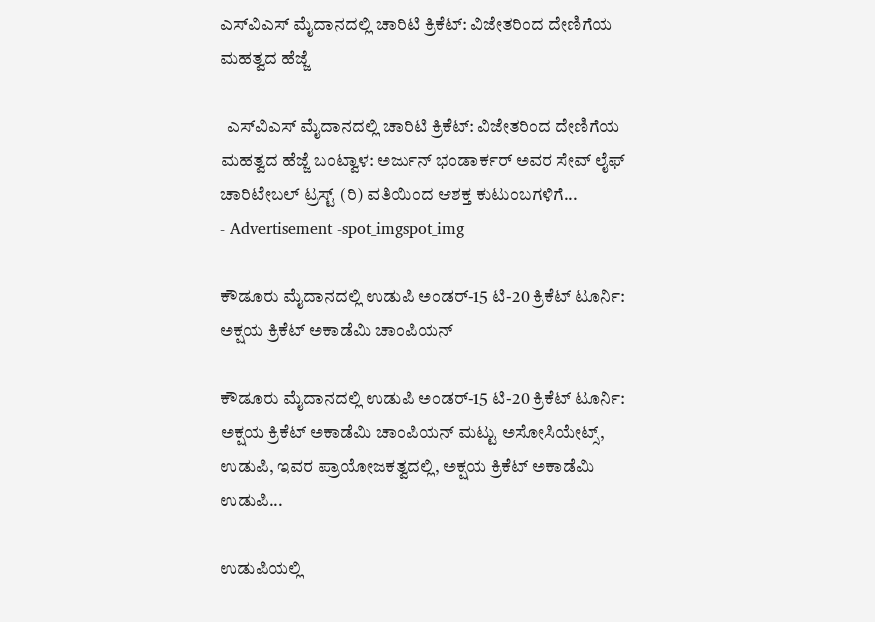ಎಸ್‌ವಿಎಸ್ ಮೈದಾನದಲ್ಲಿ ಚಾರಿಟಿ ಕ್ರಿಕೆಟ್: ವಿಜೇತರಿಂದ ದೇಣಿಗೆಯ ಮಹತ್ವದ ಹೆಜ್ಜೆ

  ಎಸ್‌ವಿಎಸ್ ಮೈದಾನದಲ್ಲಿ ಚಾರಿಟಿ ಕ್ರಿಕೆಟ್: ವಿಜೇತರಿಂದ ದೇಣಿಗೆಯ ಮಹತ್ವದ ಹೆಜ್ಜೆ ಬಂಟ್ವಾಳ: ಅರ್ಜುನ್ ಭಂಡಾರ್ಕರ್ ಅವರ ಸೇವ್ ಲೈಫ್ ಚಾರಿಟೇಬಲ್ ಟ್ರಸ್ಟ್ (ರಿ) ವತಿಯಿಂದ ಆಶಕ್ತ ಕುಟುಂಬಗಳಿಗೆ...
- Advertisement -spot_imgspot_img

ಕೌಡೂರು ಮೈದಾನದಲ್ಲಿ ಉಡುಪಿ ಅಂಡರ್-15 ಟಿ-20 ಕ್ರಿಕೆಟ್ ಟೂರ್ನಿ: ಅಕ್ಷಯ ಕ್ರಿಕೆಟ್ ಅಕಾಡೆಮಿ ಚಾಂಪಿಯನ್

ಕೌಡೂರು ಮೈದಾನದಲ್ಲಿ ಉಡುಪಿ ಅಂಡರ್-15 ಟಿ-20 ಕ್ರಿಕೆಟ್ ಟೂರ್ನಿ: ಅಕ್ಷಯ ಕ್ರಿಕೆಟ್ ಅಕಾಡೆಮಿ ಚಾಂಪಿಯನ್ ಮಟ್ಟು ಅಸೋಸಿಯೇಟ್ಸ್, ಉಡುಪಿ, ಇವರ ಪ್ರಾಯೋಜಕತ್ವದಲ್ಲಿ, ಅಕ್ಷಯ ಕ್ರಿಕೆಟ್ ಅಕಾಡೆಮಿ ಉಡುಪಿ...

ಉಡುಪಿಯಲ್ಲಿ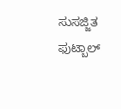ಸುಸಜ್ಜಿತ ಫುಟ್ಬಾಲ್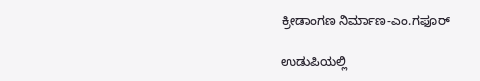ಕ್ರೀಡಾಂಗಣ ನಿರ್ಮಾಣ-ಎಂ.ಗಫೂರ್

ಉಡುಪಿಯಲ್ಲಿ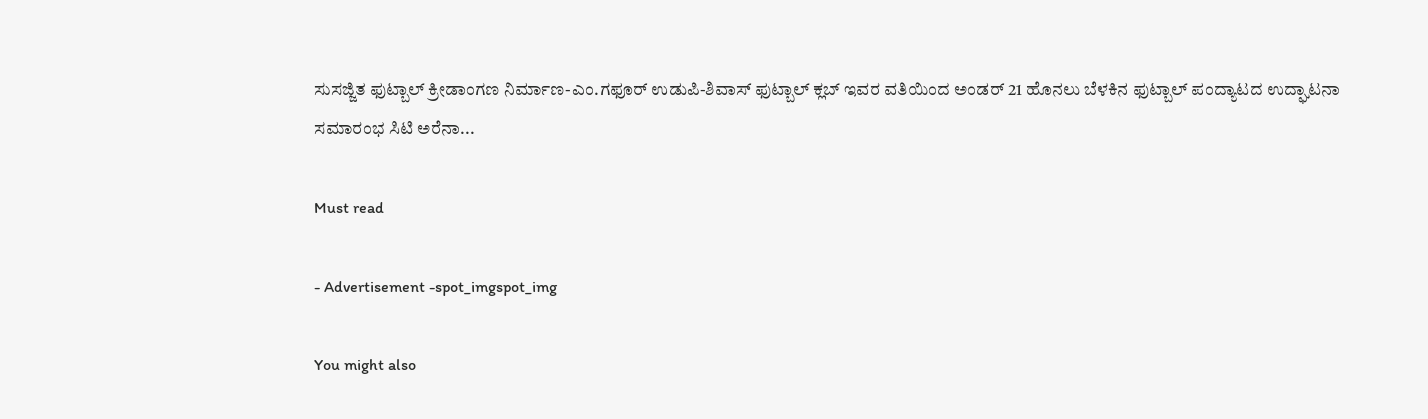ಸುಸಜ್ಜಿತ ಫುಟ್ಬಾಲ್ ಕ್ರೀಡಾಂಗಣ ನಿರ್ಮಾಣ-ಎಂ.ಗಫೂರ್ ಉಡುಪಿ-ಶಿವಾಸ್ ಫುಟ್ಬಾಲ್ ಕ್ಲಬ್ ಇವರ ವತಿಯಿಂದ ಅಂಡರ್ 21 ಹೊನಲು ಬೆಳಕಿನ ಫುಟ್ಬಾಲ್ ಪಂದ್ಯಾಟದ ಉದ್ಘಾಟನಾ ಸಮಾರಂಭ ಸಿಟಿ ಅರೆನಾ...

Must read

- Advertisement -spot_imgspot_img

You might also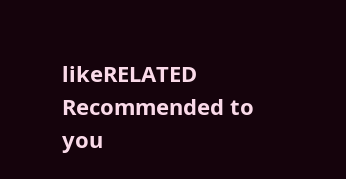likeRELATED
Recommended to you